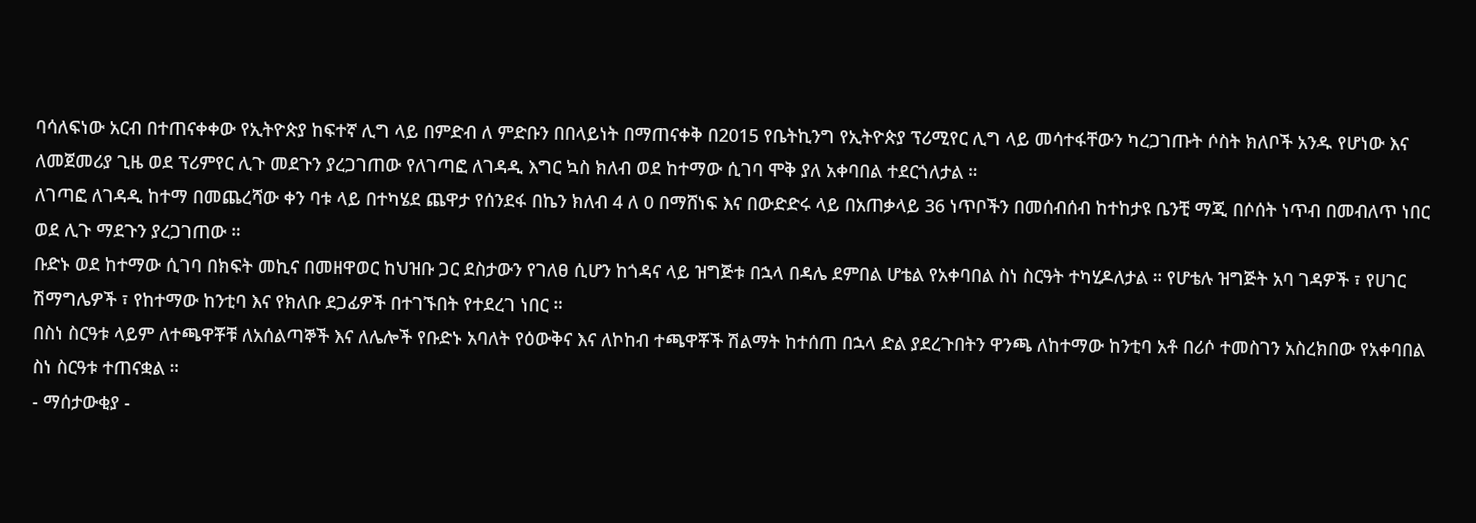ባሳለፍነው አርብ በተጠናቀቀው የኢትዮጵያ ከፍተኛ ሊግ ላይ በምድብ ለ ምድቡን በበላይነት በማጠናቀቅ በ2015 የቤትኪንግ የኢትዮጵያ ፕሪሚየር ሊግ ላይ መሳተፋቸውን ካረጋገጡት ሶስት ክለቦች አንዱ የሆነው እና ለመጀመሪያ ጊዜ ወደ ፕሪምየር ሊጉ መደጉን ያረጋገጠው የለገጣፎ ለገዳዲ እግር ኳስ ክለብ ወደ ከተማው ሲገባ ሞቅ ያለ አቀባበል ተደርጎለታል ።
ለገጣፎ ለገዳዲ ከተማ በመጨረሻው ቀን ባቱ ላይ በተካሄደ ጨዋታ የሰንደፋ በኬን ክለብ 4 ለ 0 በማሸነፍ እና በውድድሩ ላይ በአጠቃላይ 36 ነጥቦችን በመሰብሰብ ከተከታዩ ቤንቺ ማጂ በሶሰት ነጥብ በመብለጥ ነበር ወደ ሊጉ ማደጉን ያረጋገጠው ።
ቡድኑ ወደ ከተማው ሲገባ በክፍት መኪና በመዘዋወር ከህዝቡ ጋር ደስታውን የገለፀ ሲሆን ከጎዳና ላይ ዝግጅቱ በኋላ በዳሌ ደምበል ሆቴል የአቀባበል ስነ ስርዓት ተካሂዶለታል ። የሆቴሉ ዝግጅት አባ ገዳዎች ፣ የሀገር ሽማግሌዎች ፣ የከተማው ከንቲባ እና የክለቡ ደጋፊዎች በተገኙበት የተደረገ ነበር ።
በስነ ስርዓቱ ላይም ለተጫዋቾቹ ለአሰልጣኞች እና ለሌሎች የቡድኑ አባለት የዕውቅና እና ለኮከብ ተጫዋቾች ሽልማት ከተሰጠ በኋላ ድል ያደረጉበትን ዋንጫ ለከተማው ከንቲባ አቶ በሪሶ ተመስገን አስረክበው የአቀባበል ስነ ስርዓቱ ተጠናቋል ።
- ማሰታውቂያ -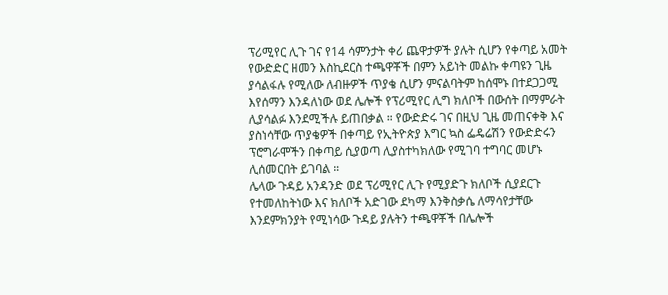ፕሪሚየር ሊጉ ገና የ14 ሳምንታት ቀሪ ጨዋታዎች ያሉት ሲሆን የቀጣይ አመት የውድድር ዘመን እስኪደርስ ተጫዋቾች በምን አይነት መልኩ ቀጣዩን ጊዜ ያሳልፋሉ የሚለው ለብዙዎች ጥያቄ ሲሆን ምናልባትም ከሰሞኑ በተደጋጋሚ እየሰማን እንዳለነው ወደ ሌሎች የፕሪሚየር ሊግ ክለቦች በውሰት በማምራት ሊያሳልፉ እንደሚችሉ ይጠበቃል ። የውድድሩ ገና በዚህ ጊዜ መጠናቀቅ እና ያስነሳቸው ጥያቄዎች በቀጣይ የኢትዮጵያ እግር ኳስ ፌዴሬሽን የውድድሩን ፕሮግራሞችን በቀጣይ ሲያወጣ ሊያስተካክለው የሚገባ ተግባር መሆኑ ሊሰመርበት ይገባል ።
ሌላው ጉዳይ አንዳንድ ወደ ፕሪሚየር ሊጉ የሚያድጉ ክለቦች ሲያደርጉ የተመለከትነው እና ክለቦች አድገው ደካማ እንቅስቃሴ ለማሳየታቸው እንደምክንያት የሚነሳው ጉዳይ ያሉትን ተጫዋቾች በሌሎች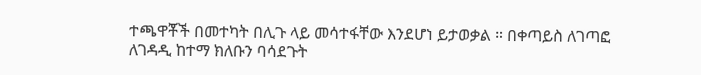ተጫዋቾች በመተካት በሊጉ ላይ መሳተፋቸው እንደሆነ ይታወቃል ። በቀጣይስ ለገጣፎ ለገዳዲ ከተማ ክለቡን ባሳደጉት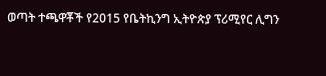ወጣት ተጫዋቾች የ2015 የቤትኪንግ ኢትዮጵያ ፕሪሚየር ሊግን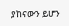ያከናውን ይሆን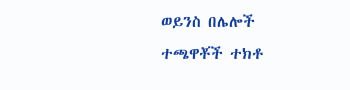ወይንስ በሌሎች ተጫዋቾች ተክቶ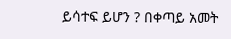ይሳተፍ ይሆን ? በቀጣይ አመት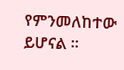የምንመለከተው ይሆናል ።